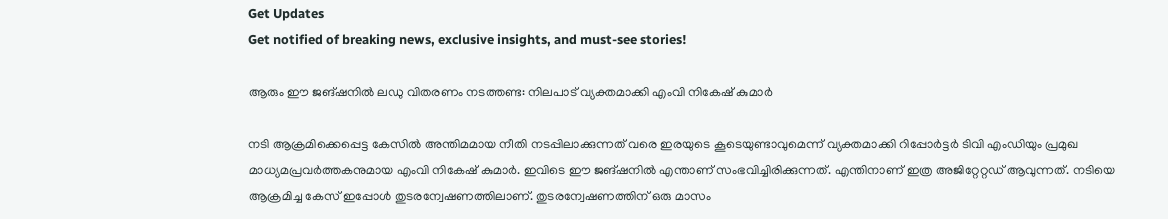Get Updates
Get notified of breaking news, exclusive insights, and must-see stories!

ആരും ഈ ജങ്ഷനില്‍ ലഡു വിതരണം നടത്തണ്ട: നിലപാട് വ്യക്തമാക്കി എംവി നികേഷ് കുമാർ

നടി ആക്രമിക്കെപ്പെട്ട കേസില്‍ അന്തിമമായ നീതി നടപ്പിലാക്കുന്നത് വരെ ഇരയുടെ കൂടെയുണ്ടാവുമെന്ന് വ്യക്തമാക്കി റിപ്പോർട്ടർ ടിവി എംഡിയും പ്രമുഖ മാധ്യമപ്രവർത്തകനുമായ എംവി നികേഷ് കുമാർ. ഇവിടെ ഈ ജങ്ഷനില്‍ എന്താണ് സംഭവിച്ചിരിക്കുന്നത്. എന്തിനാണ് ഇത്ര അജിറ്റേറ്റഡ് ആവുന്നത്. നടിയെ ആക്രമിച്ച കേസ് ഇപ്പോള്‍ തുടരന്വേഷണത്തിലാണ്. തുടരന്വേഷണത്തിന് ഒരു മാസം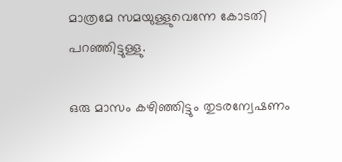മാത്രമേ സമയുള്ളുവെന്നേ കോടതി പറഞ്ഞിട്ടുള്ളു.

ഒരു മാസം കഴിഞ്ഞിട്ടും തുടരന്വേഷണം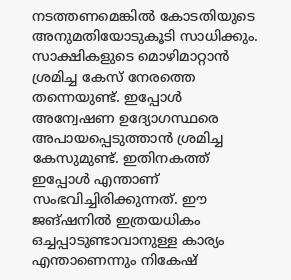നടത്തണമെങ്കില്‍ കോടതിയുടെ അനുമതിയോടുകൂടി സാധിക്കും. സാക്ഷികളുടെ മൊഴിമാറ്റാന്‍ ശ്രമിച്ച കേസ് നേരത്തെ തന്നെയുണ്ട്. ഇപ്പോള്‍ അന്വേഷണ ഉദ്യോഗസ്ഥരെ അപായപ്പെടുത്താന്‍ ശ്രമിച്ച കേസുമുണ്ട്. ഇതിനകത്ത് ഇപ്പോള്‍ എന്താണ് സംഭവിച്ചിരിക്കുന്നത്. ഈ ജങ്ഷനില്‍ ഇത്രയധികം ഒച്ചപ്പാടുണ്ടാവാനുള്ള കാര്യം എന്താണെന്നും നികേഷ്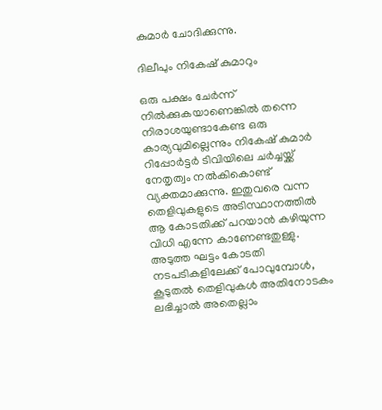കുമാർ ചോദിക്കുന്നു.

ദിലീപും നികേഷ് കുമാറും

ഒരു പക്ഷം ചേർന്ന് നില്‍ക്കുകയാണെങ്കില്‍ തന്നെ നിരാശയുണ്ടാകേണ്ട ഒരു കാര്യവുമില്ലെന്നും നികേഷ് കുമാർ റിപ്പോർട്ടർ ടിവിയിലെ ചർച്ചയ്ക്ക് നേതൃത്വം നല്‍കികൊണ്ട് വ്യക്തമാക്കുന്നു. ഇതുവരെ വന്ന തെളിവുകളുടെ അടിസ്ഥാനത്തില്‍ ആ കോടതിക്ക് പറയാന്‍ കഴിയുന്ന വിധി എന്നേ കാണേണ്ടതുള്ളു. അടുത്ത ഘട്ടം കോടതി നടപടികളിലേക്ക് പോവുമ്പോള്‍, കൂടുതല്‍ തെളിവുകള്‍ അതിനോടകം ലഭിച്ചാല്‍ അതെല്ലാം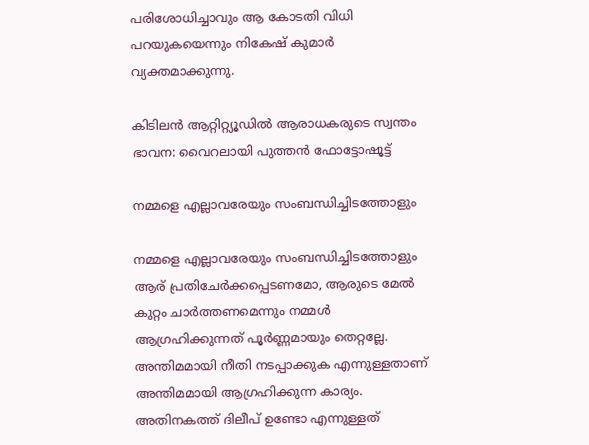പരിശോധിച്ചാവും ആ കോടതി വിധി പറയുകയെന്നും നികേഷ് കുമാർ വ്യക്തമാക്കുന്നു.

കിടിലന്‍ ആറ്റിറ്റ്യൂഡില്‍ ആരാധകരുടെ സ്വന്തം ഭാവന: വൈറലായി പുത്തന്‍ ഫോട്ടോഷൂട്ട്

നമ്മളെ എല്ലാവരേയും സംബന്ധിച്ചിടത്തോളും

നമ്മളെ എല്ലാവരേയും സംബന്ധിച്ചിടത്തോളും ആര് പ്രതിചേർക്കപ്പെടണമോ, ആരുടെ മേല്‍ കുറ്റം ചാർത്തണമെന്നും നമ്മള്‍ ആഗ്രഹിക്കുന്നത് പൂർണ്ണമായും തെറ്റല്ലേ. അന്തിമമായി നീതി നടപ്പാക്കുക എന്നുള്ളതാണ് അന്തിമമായി ആഗ്രഹിക്കുന്ന കാര്യം. അതിനകത്ത് ദിലീപ് ഉണ്ടോ എന്നുള്ളത്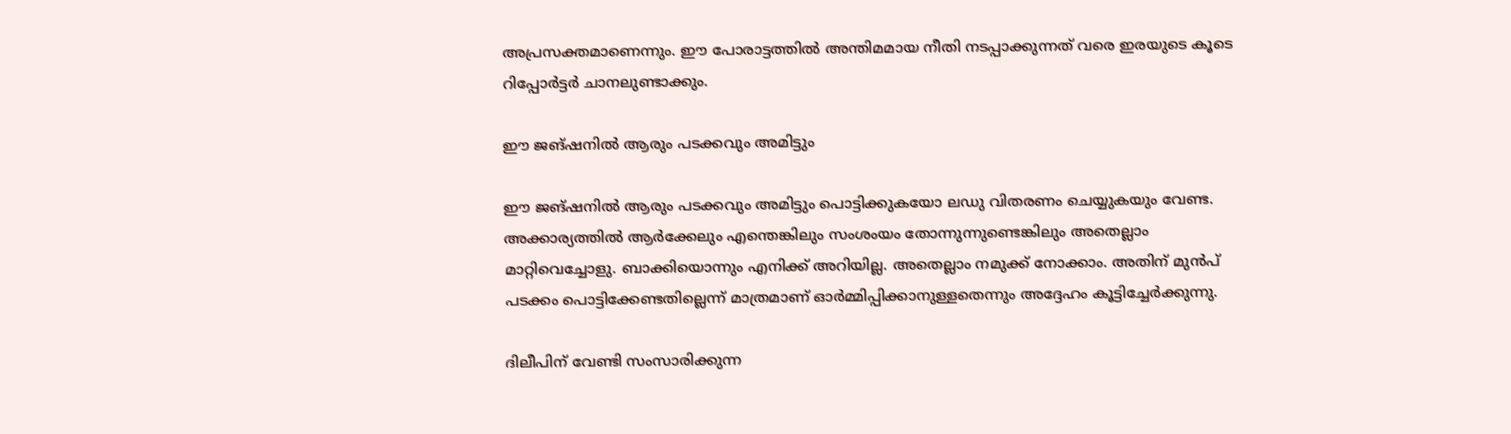അപ്രസക്തമാണെന്നും. ഈ പോരാട്ടത്തില്‍ അന്തിമമായ നീതി നടപ്പാക്കുന്നത് വരെ ഇരയുടെ കൂടെ റിപ്പോർട്ടർ ചാനലുണ്ടാക്കും.

ഈ ജങ്ഷനില്‍ ആരും പടക്കവും അമിട്ടും

ഈ ജങ്ഷനില്‍ ആരും പടക്കവും അമിട്ടും പൊട്ടിക്കുകയോ ലഡു വിതരണം ചെയ്യുകയും വേണ്ട. അക്കാര്യത്തില്‍ ആർക്കേലും എന്തെങ്കിലും സംശംയം തോന്നുന്നുണ്ടെങ്കിലും അതെല്ലാം മാറ്റിവെച്ചോളു. ബാക്കിയൊന്നും എനിക്ക് അറിയില്ല. അതെല്ലാം നമുക്ക് നോക്കാം. അതിന് മുന്‍പ് പടക്കം പൊട്ടിക്കേണ്ടതില്ലെന്ന് മാത്രമാണ് ഓർമ്മിപ്പിക്കാനുള്ളതെന്നും അദ്ദേഹം കൂട്ടിച്ചേർക്കുന്നു.

ദിലീപിന് വേണ്ടി സംസാരിക്കുന്ന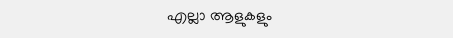എല്ലാ ആളുകളും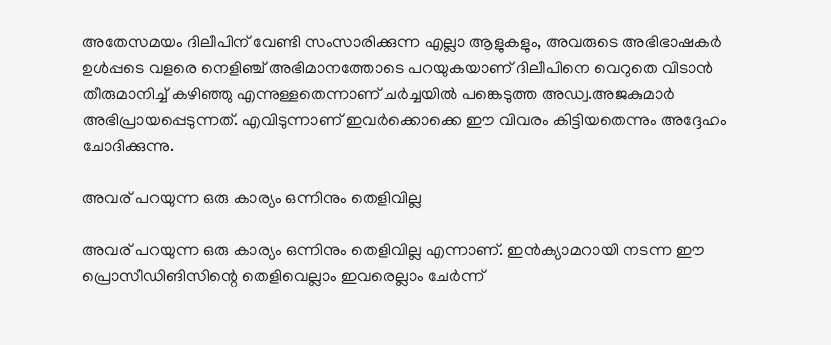അതേസമയം ദിലീപിന് വേണ്ടി സംസാരിക്കുന്ന എല്ലാ ആളുകളും, അവരുടെ അഭിഭാഷകർ ഉള്‍പ്പടെ വളരെ നെളിഞ്ച് അഭിമാനത്തോടെ പറയുകയാണ് ദിലീപിനെ വെറുതെ വിടാന്‍ തീരുമാനിച്ച് കഴിഞ്ഞു എന്നുള്ളതെന്നാണ് ചർച്ചയില്‍ പങ്കെടുത്ത അഡ്വ.അജകുമാർ അഭിപ്രായപ്പെടുന്നത്. എവിടുന്നാണ് ഇവർക്കൊക്കെ ഈ വിവരം കിട്ടിയതെന്നും അദ്ദേഹം ചോദിക്കുന്നു.

അവര് പറയുന്ന ഒരു കാര്യം ഒന്നിനും തെളിവില്ല

അവര് പറയുന്ന ഒരു കാര്യം ഒന്നിനും തെളിവില്ല എന്നാണ്. ഇന്‍ക്യാമറായി നടന്ന ഈ പ്രൊസീഡിങിസിന്റെ തെളിവെല്ലാം ഇവരെല്ലാം ചേർന്ന്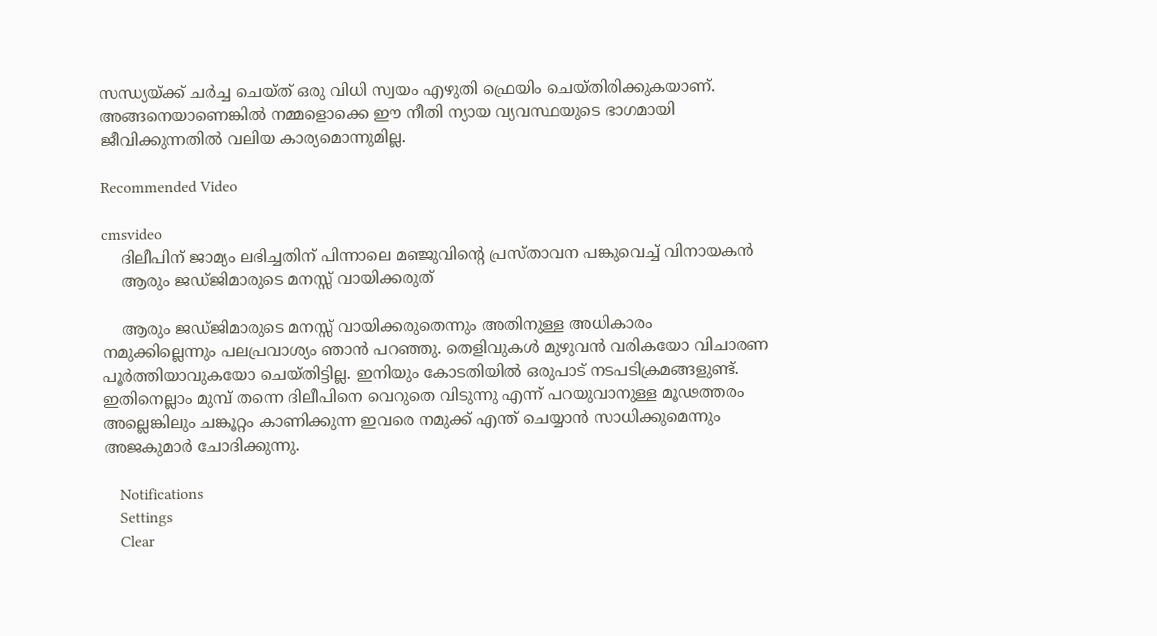സന്ധ്യയ്ക്ക് ചർച്ച ചെയ്ത് ഒരു വിധി സ്വയം എഴുതി ഫ്രെയിം ചെയ്തിരിക്കുകയാണ്. അങ്ങനെയാണെങ്കില്‍ നമ്മളൊക്കെ ഈ നീതി ന്യായ വ്യവസ്ഥയുടെ ഭാഗമായി ജീവിക്കുന്നതില്‍ വലിയ കാര്യമൊന്നുമില്ല.

Recommended Video

cmsvideo
    ദിലീപിന് ജാമ്യം ലഭിച്ചതിന് പിന്നാലെ മഞ്ജുവിന്റെ പ്രസ്താവന പങ്കുവെച്ച് വിനായകന്‍
    ആരും ജഡ്ജിമാരുടെ മനസ്സ് വായിക്കരുത്

    ആരും ജഡ്ജിമാരുടെ മനസ്സ് വായിക്കരുതെന്നും അതിനുള്ള അധികാരം നമുക്കില്ലെന്നും പലപ്രവാശ്യം ഞാന്‍ പറഞ്ഞു. തെളിവുകള്‍ മുഴുവന്‍ വരികയോ വിചാരണ പൂർത്തിയാവുകയോ ചെയ്തിട്ടില്ല. ഇനിയും കോടതിയില്‍ ഒരുപാട് നടപടിക്രമങ്ങളുണ്ട്. ഇതിനെല്ലാം മുമ്പ് തന്നെ ദിലീപിനെ വെറുതെ വിടുന്നു എന്ന് പറയുവാനുള്ള മൂഢത്തരം അല്ലെങ്കിലും ചങ്കൂറ്റം കാണിക്കുന്ന ഇവരെ നമുക്ക് എന്ത് ചെയ്യാന്‍ സാധിക്കുമെന്നും അജകുമാർ ചോദിക്കുന്നു.

    Notifications
    Settings
    Clear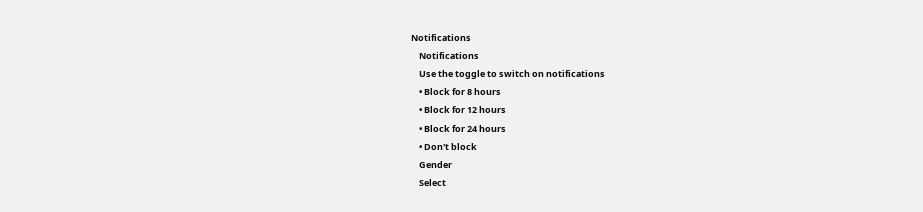Notifications
    Notifications
    Use the toggle to switch on notifications
    • Block for 8 hours
    • Block for 12 hours
    • Block for 24 hours
    • Don't block
    Gender
    Select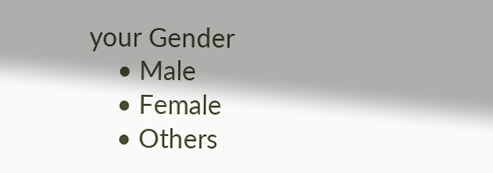your Gender
    • Male
    • Female
    • Others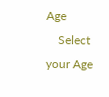Age
    Select your Age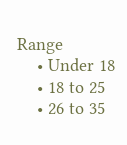Range
    • Under 18
    • 18 to 25
    • 26 to 35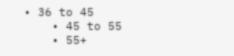• 36 to 45
    • 45 to 55
    • 55+